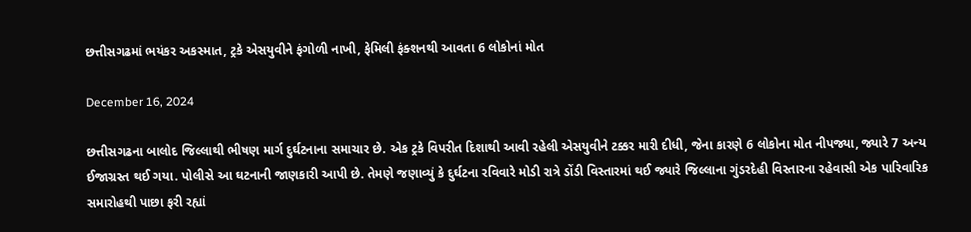છત્તીસગઢમાં ભયંકર અકસ્માત, ટ્રકે એસયુવીને ફંગોળી નાખી, ફેમિલી ફંક્શનથી આવતા 6 લોકોનાં મોત

December 16, 2024

છત્તીસગઢના બાલોદ જિલ્લાથી ભીષણ માર્ગ દુર્ઘટનાના સમાચાર છે. એક ટ્રકે વિપરીત દિશાથી આવી રહેલી એસયુવીને ટક્કર મારી દીધી, જેના કારણે 6 લોકોના મોત નીપજ્યા, જ્યારે 7 અન્ય ઈજાગ્રસ્ત થઈ ગયા. પોલીસે આ ઘટનાની જાણકારી આપી છે. તેમણે જણાવ્યું કે દુર્ઘટના રવિવારે મોડી રાત્રે ડોંડી વિસ્તારમાં થઈ જ્યારે જિલ્લાના ગુંડરદેહી વિસ્તારના રહેવાસી એક પારિવારિક સમારોહથી પાછા ફરી રહ્યાં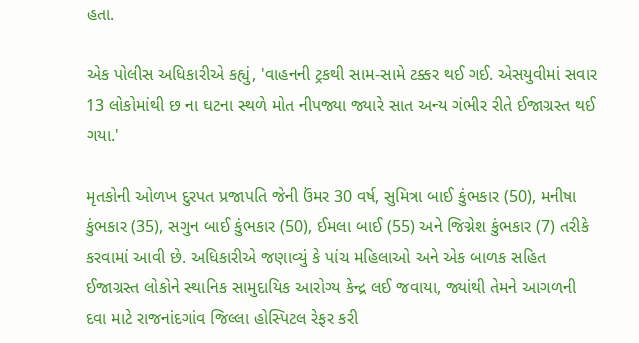હતા.

એક પોલીસ અધિકારીએ કહ્યું, 'વાહનની ટ્રકથી સામ-સામે ટક્કર થઈ ગઈ. એસયુવીમાં સવાર 13 લોકોમાંથી છ ના ઘટના સ્થળે મોત નીપજ્યા જ્યારે સાત અન્ય ગંભીર રીતે ઈજાગ્રસ્ત થઈ ગયા.'

મૃતકોની ઓળખ દુરપત પ્રજાપતિ જેની ઉંમર 30 વર્ષ, સુમિત્રા બાઈ કુંભકાર (50), મનીષા કુંભકાર (35), સગુન બાઈ કુંભકાર (50), ઈમલા બાઈ (55) અને જિગ્નેશ કુંભકાર (7) તરીકે કરવામાં આવી છે. અધિકારીએ જણાવ્યું કે પાંચ મહિલાઓ અને એક બાળક સહિત ઈજાગ્રસ્ત લોકોને સ્થાનિક સામુદાયિક આરોગ્ય કેન્દ્ર લઈ જવાયા, જ્યાંથી તેમને આગળની દવા માટે રાજનાંદગાંવ જિલ્લા હોસ્પિટલ રેફર કરી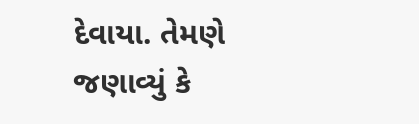દેવાયા. તેમણે જણાવ્યું કે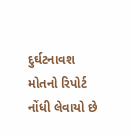દુર્ઘટનાવશ મોતનો રિપોર્ટ નોંધી લેવાયો છે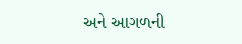અને આગળની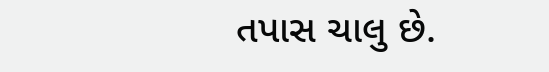તપાસ ચાલુ છે.